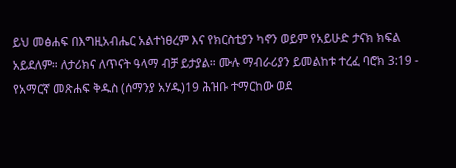ይህ መፅሐፍ በእግዚአብሔር አልተነፀረም እና የክርስቲያን ካኖን ወይም የአይሁድ ታናክ ክፍል አይደለም። ለታሪክና ለጥናት ዓላማ ብቻ ይታያል። ሙሉ ማብራሪያን ይመልከቱ ተረፈ ባሮክ 3:19 - የአማርኛ መጽሐፍ ቅዱስ (ሰማንያ አሃዱ)19 ሕዝቡ ተማርከው ወደ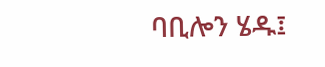ባቢሎን ሄዱ፤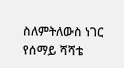ስለምትለውስ ነገር የሰማይ ሻሻቴ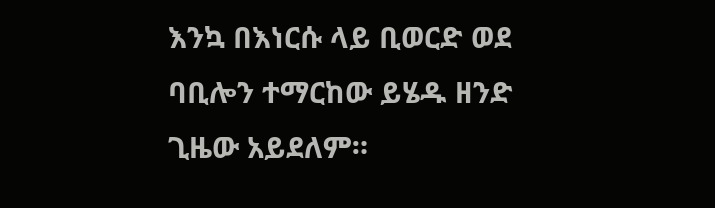እንኳ በእነርሱ ላይ ቢወርድ ወደ ባቢሎን ተማርከው ይሄዱ ዘንድ ጊዜው አይደለም።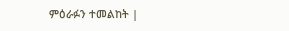ምዕራፉን ተመልከት |